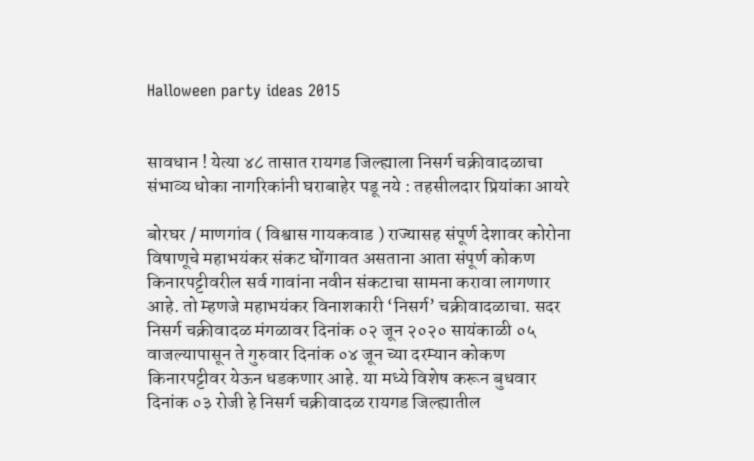Halloween party ideas 2015


सावधान ! येत्या ४८ तासात रायगड जिल्ह्याला निसर्ग चक्रीवादळाचा संभाव्य धोका नागरिकांनी घराबाहेर पडू नये : तहसीलदार प्रियांका आयरे

बोरघर / माणगांव ( विश्वास गायकवाड ) राज्यासह संपूर्ण देशावर कोरोना विषाणूचे महाभयंकर संकट घोंगावत असताना आता संपूर्ण कोकण किनारपट्टीवरील सर्व गावांना नवीन संकटाचा सामना करावा लागणार आहे. तो म्हणजे महाभयंकर विनाशकारी ‘निसर्ग’ चक्रीवादळाचा. सदर निसर्ग चक्रीवादळ मंगळावर दिनांक ०२ जून २०२० सायंकाळी ०५ वाजल्यापासून ते गुरुवार दिनांक ०४ जून च्या दरम्यान कोकण किनारपट्टीवर येऊन धडकणार आहे. या मध्ये विशेष करून बुधवार दिनांक ०३ रोजी हे निसर्ग चक्रीवादळ रायगड जिल्ह्यातील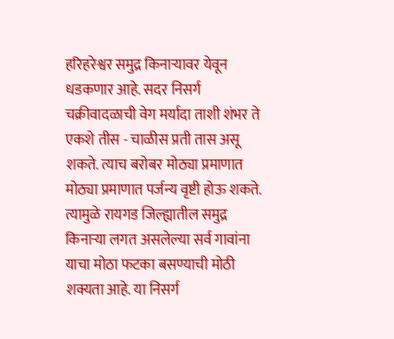हरिहरेश्वर समुद्र किनाऱ्यावर येवून धडकणार आहे. सदर निसर्ग चक्रीवादळाची वेग मर्यादा ताशी शंभर ते एकशे तीस - चाळीस प्रती तास असू शकते. त्याच बरोबर मोठ्या प्रमाणात मोठ्या प्रमाणात पर्जन्य वृष्टी होऊ शकते. त्यामुळे रायगड जिल्ह्यातील समुद्र किनाऱ्या लगत असलेल्या सर्व गावांना याचा मोठा फटका बसण्याची मोठी शक्यता आहे. या निसर्ग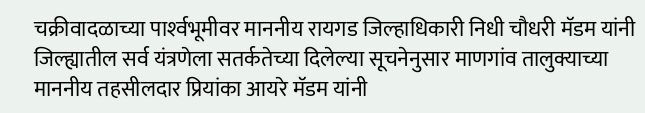चक्रीवादळाच्या पार्श्‍वभूमीवर माननीय रायगड जिल्हाधिकारी निधी चौधरी मॅडम यांनी जिल्ह्यातील सर्व यंत्रणेला सतर्कतेच्या दिलेल्या सूचनेनुसार माणगांव तालुक्याच्या माननीय तहसीलदार प्रियांका आयरे मॅडम यांनी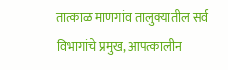तात्काळ माणगांव तालुक्यातील सर्व विभागांचे प्रमुख, आपत्कालीन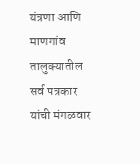यंत्रणा आणि माणगांव तालुक्यातील सर्व पत्रकार यांची मंगळवार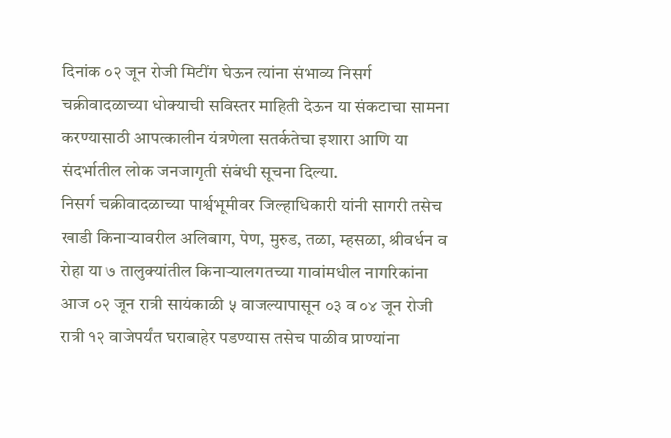दिनांक ०२ जून रोजी मिटींग घेऊन त्यांना संभाव्य निसर्ग चक्रीवादळाच्या धोक्याची सविस्तर माहिती देऊन या संकटाचा सामना करण्यासाठी आपत्कालीन यंत्रणेला सतर्कतेचा इशारा आणि या संदर्भातील लोक जनजागृती संबंधी सूचना दिल्या.
निसर्ग चक्रीवादळाच्या पार्श्वभूमीवर जिल्हाधिकारी यांनी सागरी तसेच खाडी किनार्‍यावरील अलिबाग, पेण, मुरुड, तळा, म्हसळा, श्रीवर्धन व रोहा या ७ तालुक्यांतील किनार्‍यालगतच्या गावांमधील नागरिकांना आज ०२ जून रात्री सायंकाळी ५ वाजल्यापासून ०३ व ०४ जून रोजी रात्री १२ वाजेपर्यंत घराबाहेर पडण्यास तसेच पाळीव प्राण्यांना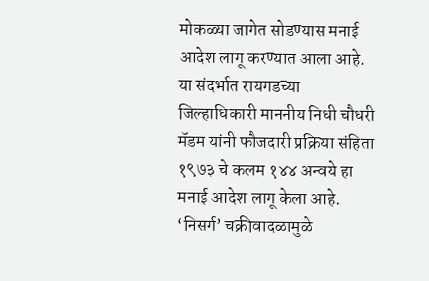मोकळ्या जागेत सोडण्यास मनाई आदेश लागू करण्यात आला आहे.
या संदर्भात रायगडच्या जिल्हाधिकारी माननीय निधी चौधरी मॅडम यांनी फौजदारी प्रक्रिया संहिता १९७३ चे कलम १४४ अन्वये हा मनाई आदेश लागू केला आहे. ‘निसर्ग’ चक्रीवादळामुळे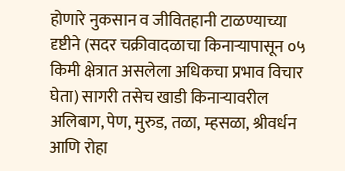होणारे नुकसान व जीवितहानी टाळण्याच्या दृष्टीने (सदर चक्रीवादळाचा किनार्‍यापासून ०५ किमी क्षेत्रात असलेला अधिकचा प्रभाव विचार घेता) सागरी तसेच खाडी किनार्‍यावरील अलिबाग, पेण, मुरुड, तळा, म्हसळा, श्रीवर्धन आणि रोहा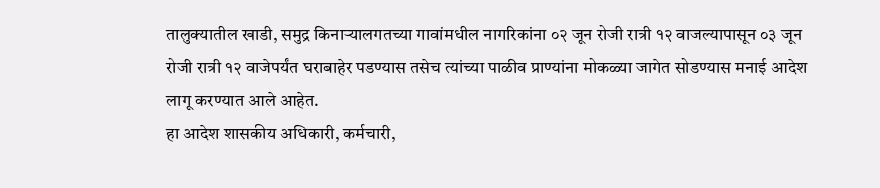तालुक्यातील खाडी, समुद्र किनार्‍यालगतच्या गावांमधील नागरिकांना ०२ जून रोजी रात्री १२ वाजल्यापासून ०३ जून रोजी रात्री १२ वाजेपर्यंत घराबाहेर पडण्यास तसेच त्यांच्या पाळीव प्राण्यांना मोकळ्या जागेत सोडण्यास मनाई आदेश लागू करण्यात आले आहेत.
हा आदेश शासकीय अधिकारी, कर्मचारी,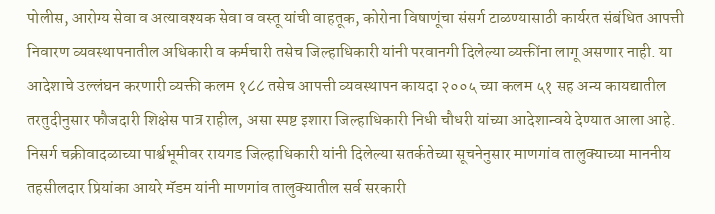पोलीस, आरोग्य सेवा व अत्यावश्यक सेवा व वस्तू यांची वाहतूक, कोरोना विषाणूंचा संसर्ग टाळण्यासाठी कार्यरत संबंधित आपत्ती निवारण व्यवस्थापनातील अधिकारी व कर्मचारी तसेच जिल्हाधिकारी यांनी परवानगी दिलेल्या व्यक्तींना लागू असणार नाही. या आदेशाचे उल्लंघन करणारी व्यक्ती कलम १८८ तसेच आपत्ती व्यवस्थापन कायदा २००५ च्या कलम ५१ सह अन्य कायद्यातील तरतुदीनुसार फौजदारी शिक्षेस पात्र राहील, असा स्पष्ट इशारा जिल्हाधिकारी निधी चौधरी यांच्या आदेशान्वये देण्यात आला आहे.
निसर्ग चक्रीवादळाच्या पार्श्वभूमीवर रायगड जिल्हाधिकारी यांनी दिलेल्या सतर्कतेच्या सूचनेनुसार माणगांव तालुक्याच्या माननीय तहसीलदार प्रियांका आयरे मॅडम यांनी माणगांव तालुक्यातील सर्व सरकारी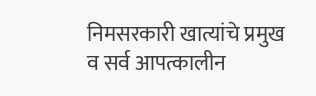निमसरकारी खात्यांचे प्रमुख व सर्व आपत्कालीन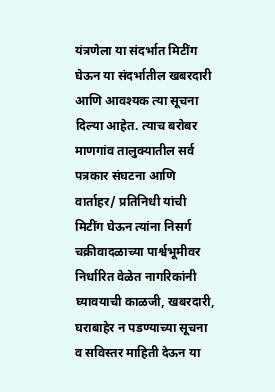यंत्रणेला या संदर्भात मिटींग घेऊन या संदर्भातील खबरदारी आणि आवश्यक त्या सूचना दिल्या आहेत. त्याच बरोबर माणगांव तालुक्यातील सर्व पत्रकार संघटना आणि वार्ताहर/ प्रतिनिधी यांची मिटींग घेऊन त्यांना निसर्ग चक्रीवादळाच्या पार्श्वभूमीवर निर्धारित वेळेत नागरिकांनी घ्यावयाची काळजी, खबरदारी, घराबाहेर न पडण्याच्या सूचना व सविस्तर माहिती देऊन या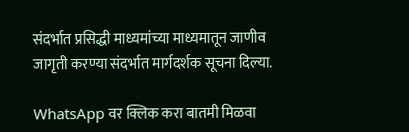संदर्भात प्रसिद्धी माध्यमांच्या माध्यमातून जाणीव जागृती करण्या संदर्भात मार्गदर्शक सूचना दिल्या.

WhatsApp वर क्लिक करा बातमी मिळवा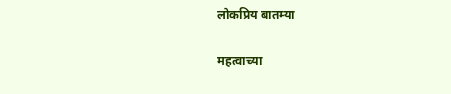लोकप्रिय बातम्या

महत्वाच्या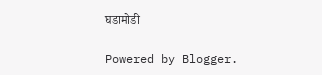घडामोडी

Powered by Blogger.